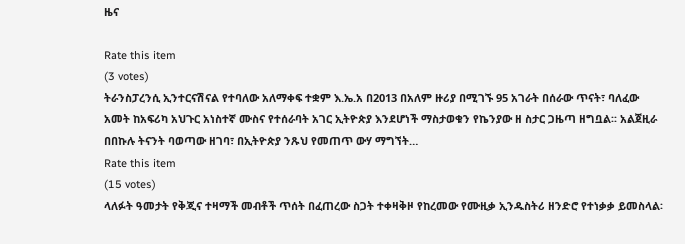ዜና

Rate this item
(3 votes)
ትራንስፓረንሲ ኢንተርናሽናል የተባለው አለማቀፍ ተቋም እ.ኤ.አ በ2013 በአለም ዙሪያ በሚገኙ 95 አገራት በሰራው ጥናት፣ ባለፈው አመት ከአፍሪካ አህጉር አነስተኛ ሙስና የተሰራባት አገር ኢትዮጵያ እንደሆነች ማስታወቁን የኬንያው ዘ ስታር ጋዜጣ ዘግቧል፡፡ አልጀዚራ በበኩሉ ትናንት ባወጣው ዘገባ፣ በኢትዮጵያ ንጹህ የመጠጥ ውሃ ማግኘት…
Rate this item
(15 votes)
ላለፉት ዓመታት የቅጂና ተዛማች መብቶች ጥሰት በፈጠረው ስጋት ተቀዛቅዞ የከረመው የሙዚቃ ኢንዱስትሪ ዘንድሮ የተነቃቃ ይመስላል፡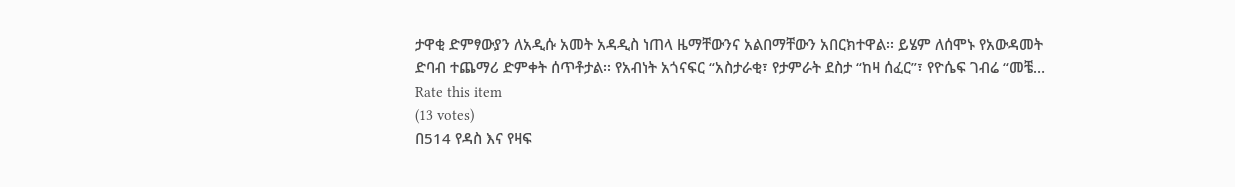ታዋቂ ድምፃውያን ለአዲሱ አመት አዳዲስ ነጠላ ዜማቸውንና አልበማቸውን አበርክተዋል፡፡ ይሄም ለሰሞኑ የአውዳመት ድባብ ተጨማሪ ድምቀት ሰጥቶታል፡፡ የአብነት አጎናፍር “አስታራቂ፣ የታምራት ደስታ “ከዛ ሰፈር”፣ የዮሴፍ ገብሬ “መቼ…
Rate this item
(13 votes)
በ514 የዳስ እና የዛፍ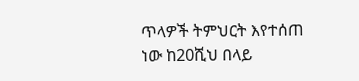ጥላዎች ትምህርት እየተሰጠ ነው ከ20ሺህ በላይ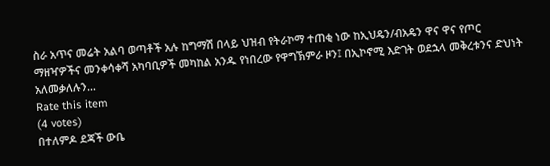ስራ አጥና መሬት አልባ ወጣቶች አሉ ከግማሽ በላይ ህዝብ የትራኮማ ተጠቂ ነው ከኢህዴን/ብአዴን ዋና ዋና የጦር ማዘዣዎችና መንቀሳቀሻ አካባቢዎች መካከል አንዱ የነበረው የዋግኽምራ ዞን፤ በኢኮኖሚ እድገት ወደኋላ መቅረቱንና ድህነት አለመቃለሉን…
Rate this item
(4 votes)
በተለምዶ ደጃች ውቤ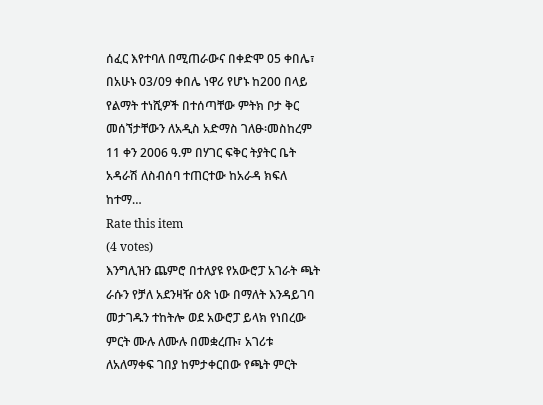ሰፈር እየተባለ በሚጠራውና በቀድሞ 05 ቀበሌ፣ በአሁኑ 03/09 ቀበሌ ነዋሪ የሆኑ ከ200 በላይ የልማት ተነሺዎች በተሰጣቸው ምትክ ቦታ ቅር መሰኘታቸውን ለአዲስ አድማስ ገለፁ፡መስከረም 11 ቀን 2006 ዓ.ም በሃገር ፍቅር ትያትር ቤት አዳራሽ ለስብሰባ ተጠርተው ከአራዳ ክፍለ ከተማ…
Rate this item
(4 votes)
እንግሊዝን ጨምሮ በተለያዩ የአውሮፓ አገራት ጫት ራሱን የቻለ አደንዛዥ ዕጽ ነው በማለት እንዳይገባ መታገዱን ተከትሎ ወደ አውሮፓ ይላክ የነበረው ምርት ሙሉ ለሙሉ በመቋረጡ፣ አገሪቱ ለአለማቀፍ ገበያ ከምታቀርበው የጫት ምርት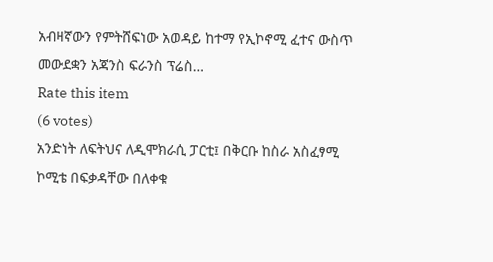አብዛኛውን የምትሸፍነው አወዳይ ከተማ የኢኮኖሚ ፈተና ውስጥ መውደቋን አጃንስ ፍራንስ ፕሬስ…
Rate this item
(6 votes)
አንድነት ለፍትህና ለዲሞክራሲ ፓርቲ፤ በቅርቡ ከስራ አስፈፃሚ ኮሚቴ በፍቃዳቸው በለቀቁ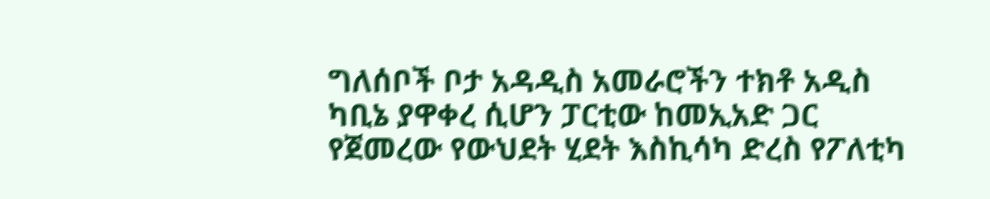ግለሰቦች ቦታ አዳዲስ አመራሮችን ተክቶ አዲስ ካቢኔ ያዋቀረ ሲሆን ፓርቲው ከመኢአድ ጋር የጀመረው የውህደት ሂደት እስኪሳካ ድረስ የፖለቲካ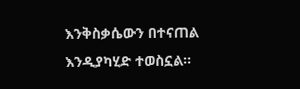እንቅስቃሴውን በተናጠል እንዲያካሂድ ተወስኗል፡፡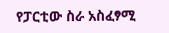የፓርቲው ስራ አስፈፃሚ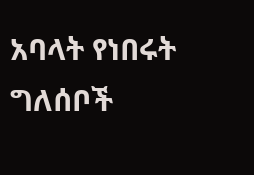አባላት የነበሩት ግለሰቦች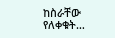ከስራቸው የለቀቁት…